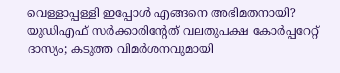വെള്ളാപ്പള്ളി ഇപ്പോള്‍ എങ്ങനെ അഭിമതനായി? യുഡിഎഫ് സര്‍ക്കാരിന്റേത് വലതുപക്ഷ കോര്‍പ്പറേറ്റ് ദാസ്യം; കടുത്ത വിമര്‍ശനവുമായി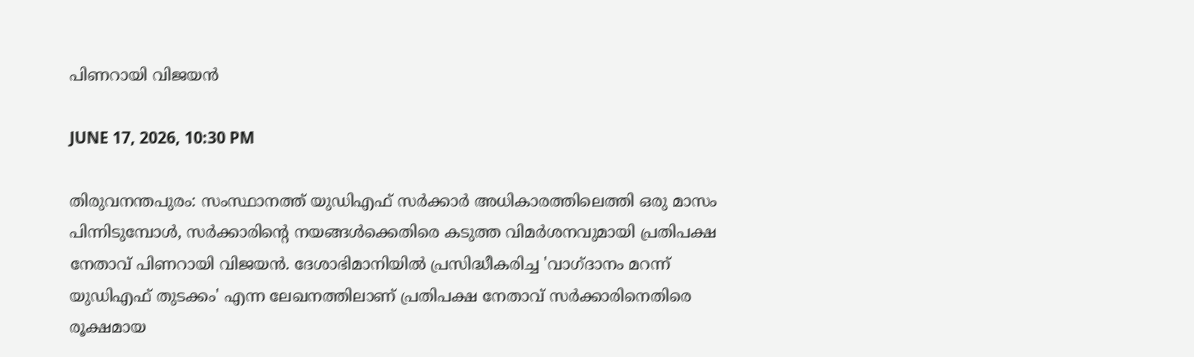പിണറായി വിജയന്‍

JUNE 17, 2026, 10:30 PM

തിരുവനന്തപുരം: സംസ്ഥാനത്ത് യുഡിഎഫ് സര്‍ക്കാര്‍ അധികാരത്തിലെത്തി ഒരു മാസം പിന്നിടുമ്പോള്‍, സര്‍ക്കാരിന്റെ നയങ്ങള്‍ക്കെതിരെ കടുത്ത വിമര്‍ശനവുമായി പ്രതിപക്ഷ നേതാവ് പിണറായി വിജയന്‍. ദേശാഭിമാനിയില്‍ പ്രസിദ്ധീകരിച്ച 'വാഗ്ദാനം മറന്ന് യുഡിഎഫ് തുടക്കം' എന്ന ലേഖനത്തിലാണ് പ്രതിപക്ഷ നേതാവ് സര്‍ക്കാരിനെതിരെ രൂക്ഷമായ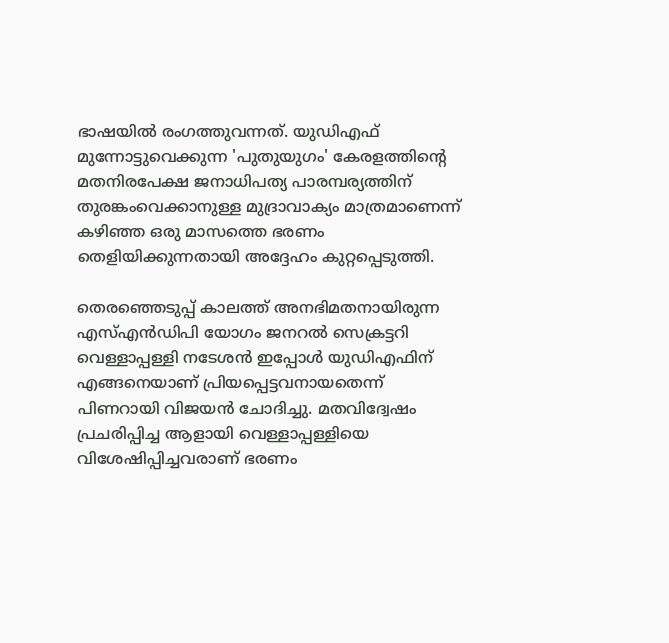ഭാഷയില്‍ രംഗത്തുവന്നത്. യുഡിഎഫ് മുന്നോട്ടുവെക്കുന്ന 'പുതുയുഗം' കേരളത്തിന്റെ മതനിരപേക്ഷ ജനാധിപത്യ പാരമ്പര്യത്തിന് തുരങ്കംവെക്കാനുള്ള മുദ്രാവാക്യം മാത്രമാണെന്ന് കഴിഞ്ഞ ഒരു മാസത്തെ ഭരണം തെളിയിക്കുന്നതായി അദ്ദേഹം കുറ്റപ്പെടുത്തി.

തെരഞ്ഞെടുപ്പ് കാലത്ത് അനഭിമതനായിരുന്ന എസ്എന്‍ഡിപി യോഗം ജനറല്‍ സെക്രട്ടറി വെള്ളാപ്പള്ളി നടേശന്‍ ഇപ്പോള്‍ യുഡിഎഫിന് എങ്ങനെയാണ് പ്രിയപ്പെട്ടവനായതെന്ന് പിണറായി വിജയന്‍ ചോദിച്ചു. മതവിദ്വേഷം പ്രചരിപ്പിച്ച ആളായി വെള്ളാപ്പള്ളിയെ വിശേഷിപ്പിച്ചവരാണ് ഭരണം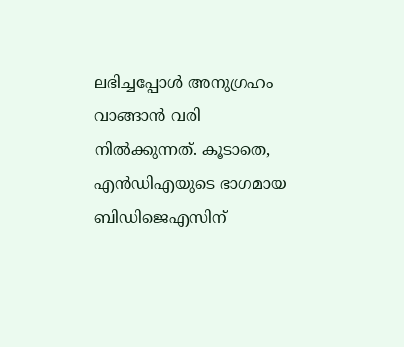ലഭിച്ചപ്പോള്‍ അനുഗ്രഹം വാങ്ങാന്‍ വരി നില്‍ക്കുന്നത്. കൂടാതെ, എന്‍ഡിഎയുടെ ഭാഗമായ ബിഡിജെഎസിന്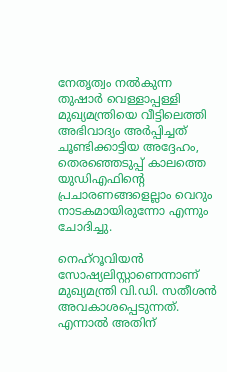നേതൃത്വം നല്‍കുന്ന തുഷാര്‍ വെള്ളാപ്പള്ളി മുഖ്യമന്ത്രിയെ വീട്ടിലെത്തി അഭിവാദ്യം അര്‍പ്പിച്ചത് ചൂണ്ടിക്കാട്ടിയ അദ്ദേഹം, തെരഞ്ഞെടുപ്പ് കാലത്തെ യുഡിഎഫിന്റെ പ്രചാരണങ്ങളെല്ലാം വെറും നാടകമായിരുന്നോ എന്നും ചോദിച്ചു.

നെഹ്‌റൂവിയന്‍ സോഷ്യലിസ്റ്റാണെന്നാണ് മുഖ്യമന്ത്രി വി.ഡി. സതീശന്‍ അവകാശപ്പെടുന്നത്. എന്നാല്‍ അതിന്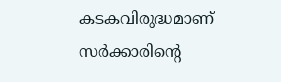കടകവിരുദ്ധമാണ് സര്‍ക്കാരിന്റെ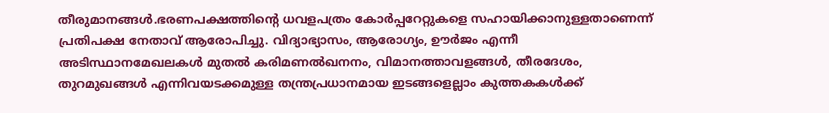തീരുമാനങ്ങള്‍.ഭരണപക്ഷത്തിന്റെ ധവളപത്രം കോര്‍പ്പറേറ്റുകളെ സഹായിക്കാനുള്ളതാണെന്ന് പ്രതിപക്ഷ നേതാവ് ആരോപിച്ചു. വിദ്യാഭ്യാസം, ആരോഗ്യം, ഊര്‍ജം എന്നീ അടിസ്ഥാനമേഖലകള്‍ മുതല്‍ കരിമണല്‍ഖനനം, വിമാനത്താവളങ്ങള്‍, തീരദേശം, തുറമുഖങ്ങള്‍ എന്നിവയടക്കമുള്ള തന്ത്രപ്രധാനമായ ഇടങ്ങളെല്ലാം കുത്തകകള്‍ക്ക്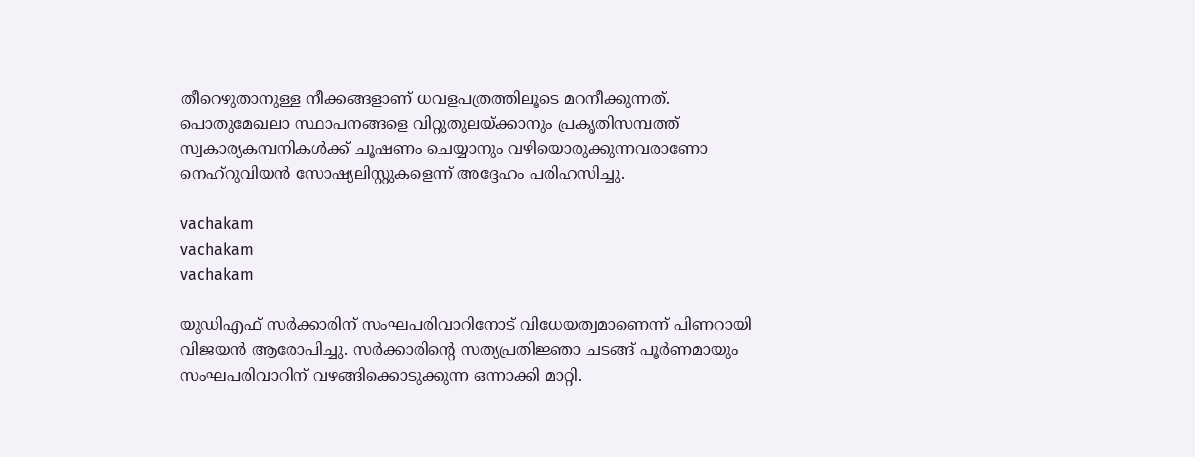തീറെഴുതാനുള്ള നീക്കങ്ങളാണ് ധവളപത്രത്തിലൂടെ മറനീക്കുന്നത്. പൊതുമേഖലാ സ്ഥാപനങ്ങളെ വിറ്റുതുലയ്ക്കാനും പ്രകൃതിസമ്പത്ത് സ്വകാര്യകമ്പനികള്‍ക്ക് ചൂഷണം ചെയ്യാനും വഴിയൊരുക്കുന്നവരാണോ നെഹ്‌റുവിയന്‍ സോഷ്യലിസ്റ്റുകളെന്ന് അദ്ദേഹം പരിഹസിച്ചു.

vachakam
vachakam
vachakam

യുഡിഎഫ് സര്‍ക്കാരിന് സംഘപരിവാറിനോട് വിധേയത്വമാണെന്ന് പിണറായി വിജയന്‍ ആരോപിച്ചു. സര്‍ക്കാരിന്റെ സത്യപ്രതിജ്ഞാ ചടങ്ങ് പൂര്‍ണമായും സംഘപരിവാറിന് വഴങ്ങിക്കൊടുക്കുന്ന ഒന്നാക്കി മാറ്റി.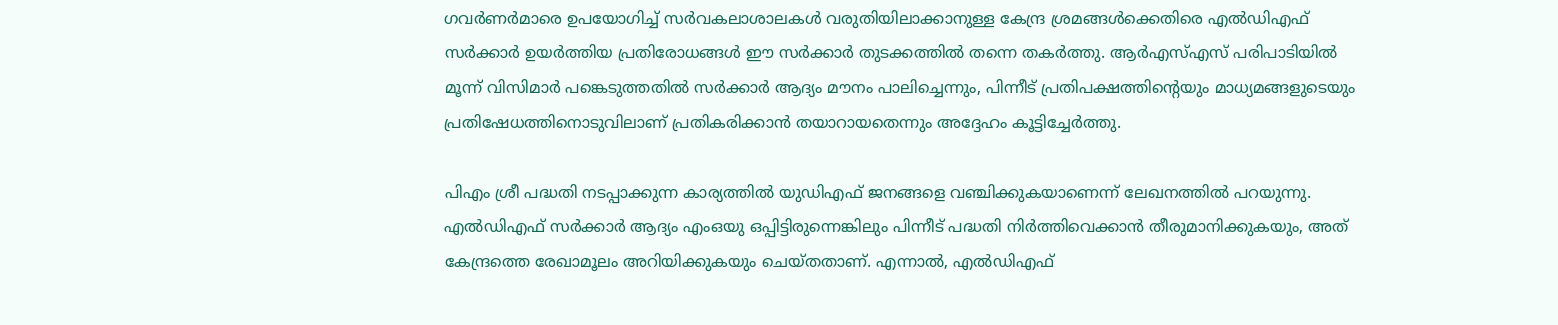ഗവര്‍ണര്‍മാരെ ഉപയോഗിച്ച് സര്‍വകലാശാലകള്‍ വരുതിയിലാക്കാനുള്ള കേന്ദ്ര ശ്രമങ്ങള്‍ക്കെതിരെ എല്‍ഡിഎഫ് സര്‍ക്കാര്‍ ഉയര്‍ത്തിയ പ്രതിരോധങ്ങള്‍ ഈ സര്‍ക്കാര്‍ തുടക്കത്തില്‍ തന്നെ തകര്‍ത്തു. ആര്‍എസ്എസ് പരിപാടിയില്‍ മൂന്ന് വിസിമാര്‍ പങ്കെടുത്തതില്‍ സര്‍ക്കാര്‍ ആദ്യം മൗനം പാലിച്ചെന്നും, പിന്നീട് പ്രതിപക്ഷത്തിന്റെയും മാധ്യമങ്ങളുടെയും പ്രതിഷേധത്തിനൊടുവിലാണ് പ്രതികരിക്കാന്‍ തയാറായതെന്നും അദ്ദേഹം കൂട്ടിച്ചേര്‍ത്തു.

പിഎം ശ്രീ പദ്ധതി നടപ്പാക്കുന്ന കാര്യത്തില്‍ യുഡിഎഫ് ജനങ്ങളെ വഞ്ചിക്കുകയാണെന്ന് ലേഖനത്തില്‍ പറയുന്നു. എല്‍ഡിഎഫ് സര്‍ക്കാര്‍ ആദ്യം എംഒയു ഒപ്പിട്ടിരുന്നെങ്കിലും പിന്നീട് പദ്ധതി നിര്‍ത്തിവെക്കാന്‍ തീരുമാനിക്കുകയും, അത് കേന്ദ്രത്തെ രേഖാമൂലം അറിയിക്കുകയും ചെയ്തതാണ്. എന്നാല്‍, എല്‍ഡിഎഫ്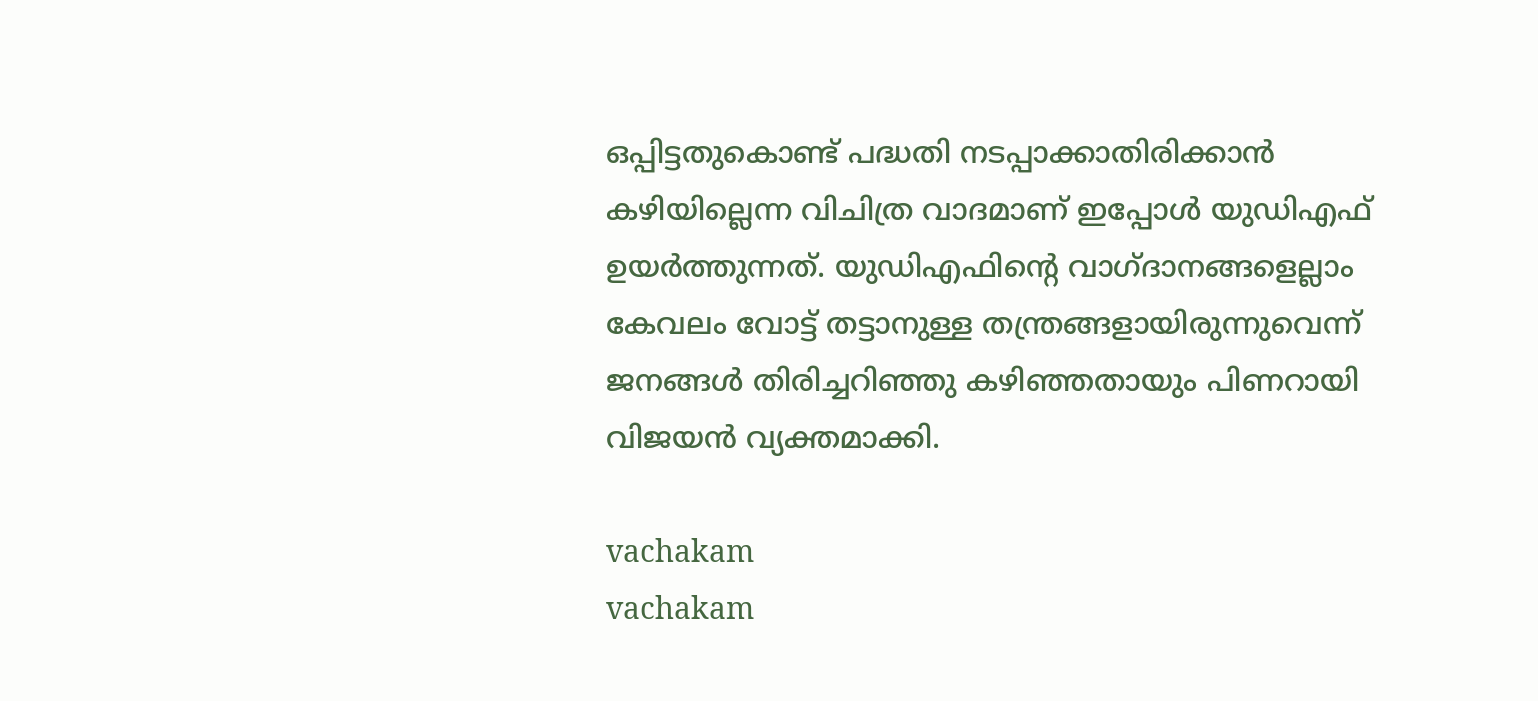ഒപ്പിട്ടതുകൊണ്ട് പദ്ധതി നടപ്പാക്കാതിരിക്കാന്‍ കഴിയില്ലെന്ന വിചിത്ര വാദമാണ് ഇപ്പോള്‍ യുഡിഎഫ് ഉയര്‍ത്തുന്നത്. യുഡിഎഫിന്റെ വാഗ്ദാനങ്ങളെല്ലാം കേവലം വോട്ട് തട്ടാനുള്ള തന്ത്രങ്ങളായിരുന്നുവെന്ന് ജനങ്ങള്‍ തിരിച്ചറിഞ്ഞു കഴിഞ്ഞതായും പിണറായി വിജയന്‍ വ്യക്തമാക്കി.

vachakam
vachakam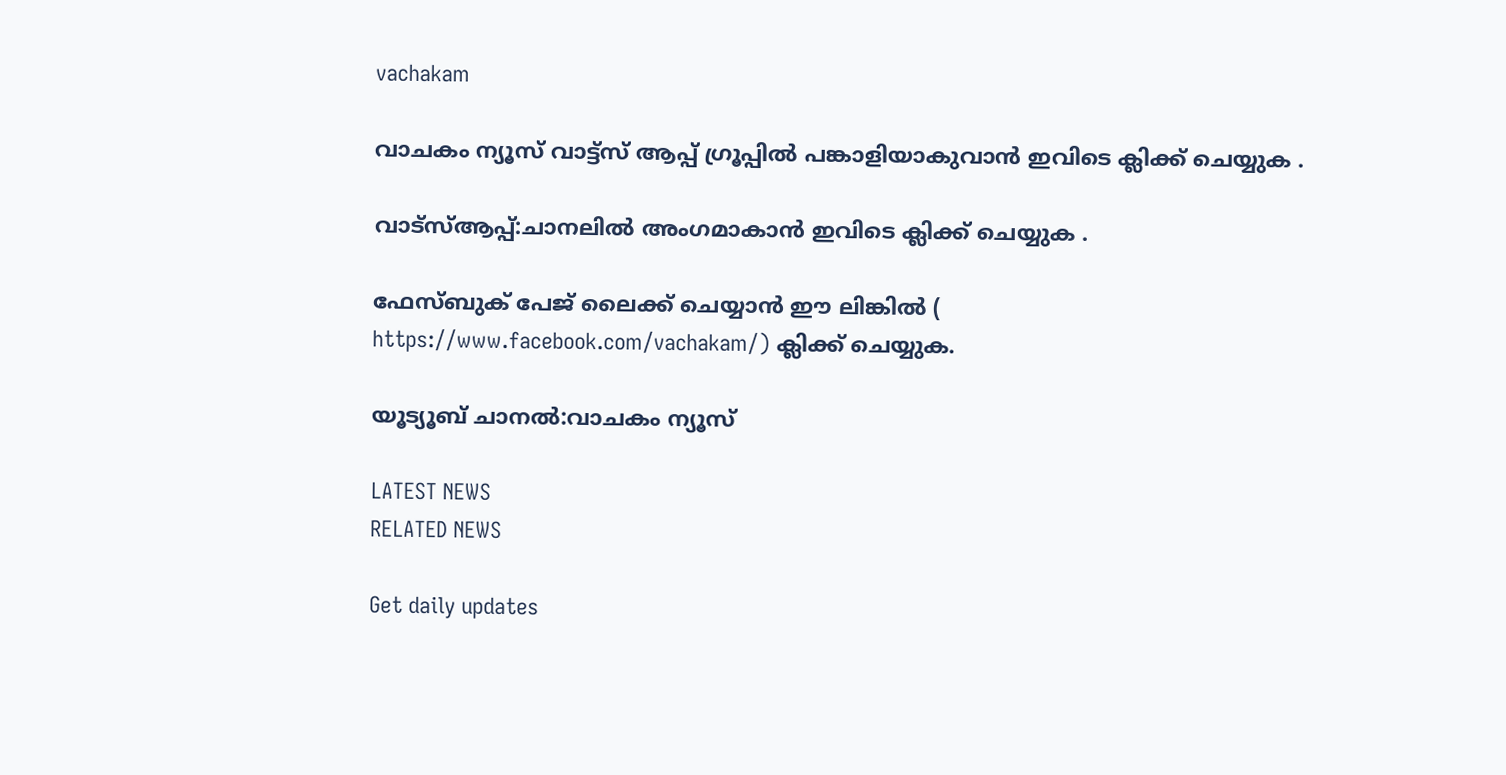vachakam

വാചകം ന്യൂസ് വാട്ട്സ് ആപ്പ് ഗ്രൂപ്പിൽ പങ്കാളിയാകുവാൻ ഇവിടെ ക്ലിക്ക് ചെയ്യുക .

വാട്സ്ആപ്പ്:ചാനലിൽ അംഗമാകാൻ ഇവിടെ ക്ലിക്ക് ചെയ്യുക .

ഫേസ്ബുക് പേജ് ലൈക്ക് ചെയ്യാൻ ഈ ലിങ്കിൽ (
https://www.facebook.com/vachakam/) ക്ലിക്ക് ചെയ്യുക.

യൂട്യൂബ് ചാനൽ:വാചകം ന്യൂസ്

LATEST NEWS
RELATED NEWS

Get daily updates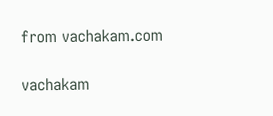from vachakam.com

vachakam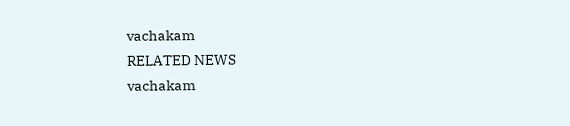vachakam
RELATED NEWS
vachakam